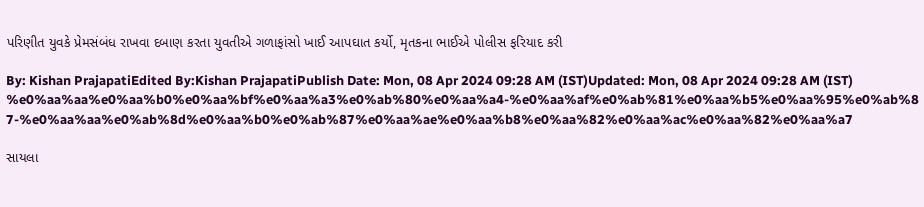પરિણીત યુવકે પ્રેમસંબંધ રાખવા દબાણ કરતા યુવતીએ ગળાફાંસો ખાઈ આપઘાત કર્યો, મૃતકના ભાઈએ પોલીસ ફરિયાદ કરી

By: Kishan PrajapatiEdited By:Kishan PrajapatiPublish Date: Mon, 08 Apr 2024 09:28 AM (IST)Updated: Mon, 08 Apr 2024 09:28 AM (IST)
%e0%aa%aa%e0%aa%b0%e0%aa%bf%e0%aa%a3%e0%ab%80%e0%aa%a4-%e0%aa%af%e0%ab%81%e0%aa%b5%e0%aa%95%e0%ab%87-%e0%aa%aa%e0%ab%8d%e0%aa%b0%e0%ab%87%e0%aa%ae%e0%aa%b8%e0%aa%82%e0%aa%ac%e0%aa%82%e0%aa%a7

સાયલા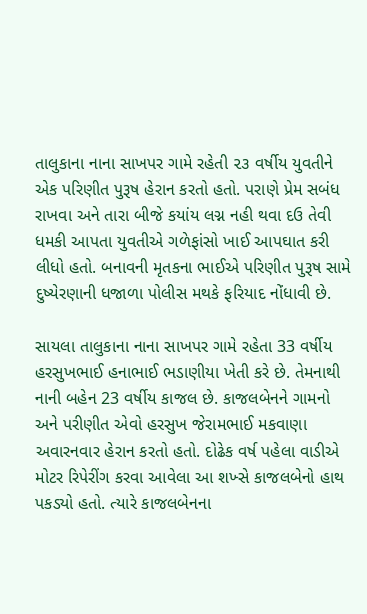તાલુકાના નાના સાખપર ગામે રહેતી ૨૩ વર્ષીય યુવતીને એક પરિણીત પુરૂષ હેરાન કરતો હતો. પરાણે પ્રેમ સબંધ રાખવા અને તારા બીજે કયાંય લગ્ન નહી થવા દઉ તેવી ધમકી આપતા યુવતીએ ગળેફાંસો ખાઈ આપઘાત કરી લીધો હતો. બનાવની મૃતકના ભાઈએ પરિણીત પુરૂષ સામે દુષ્યેરણાની ધજાળા પોલીસ મથકે ફરિયાદ નોંધાવી છે.

સાયલા તાલુકાના નાના સાખપર ગામે રહેતા 33 વર્ષીય હરસુખભાઈ હનાભાઈ ભડાણીયા ખેતી કરે છે. તેમનાથી નાની બહેન 23 વર્ષીય કાજલ છે. કાજલબેનને ગામનો અને પરીણીત એવો હરસુખ જેરામભાઈ મકવાણા અવારનવાર હેરાન કરતો હતો. દોઢેક વર્ષ પહેલા વાડીએ મોટર રિપેરીંગ કરવા આવેલા આ શખ્સે કાજલબેનો હાથ પકડ્યો હતો. ત્યારે કાજલબેનના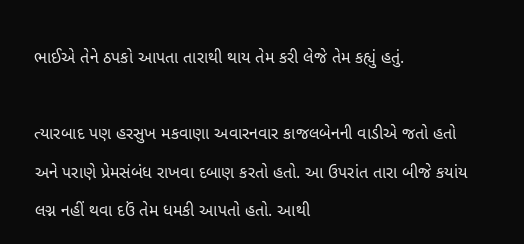ભાઈએ તેને ઠપકો આપતા તારાથી થાય તેમ કરી લેજે તેમ કહ્યું હતું.

ત્યારબાદ પણ હરસુખ મકવાણા અવારનવાર કાજલબેનની વાડીએ જતો હતો અને પરાણે પ્રેમસંબંધ રાખવા દબાણ કરતો હતો. આ ઉપરાંત તારા બીજે કયાંય લગ્ન નહીં થવા દઉં તેમ ધમકી આપતો હતો. આથી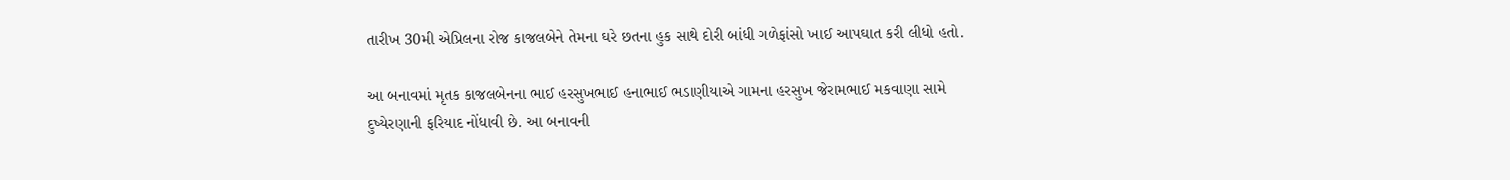તારીખ 30મી એપ્રિલના રોજ કાજલબેને તેમના ઘરે છતના હુક સાથે દોરી બાંધી ગળેફાંસો ખાઈ આપઘાત કરી લીધો હતો.

આ બનાવમાં મૃતક કાજલબેનના ભાઈ હરસુખભાઈ હનાભાઈ ભડાણીયાએ ગામના હરસુખ જેરામભાઈ મકવાણા સામે દુષ્યેરણાની ફરિયાદ નોંધાવી છે. આ બનાવની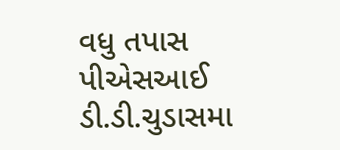વધુ તપાસ પીએસઆઈ ડી.ડી.ચુડાસમા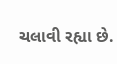ચલાવી રહ્યા છે.